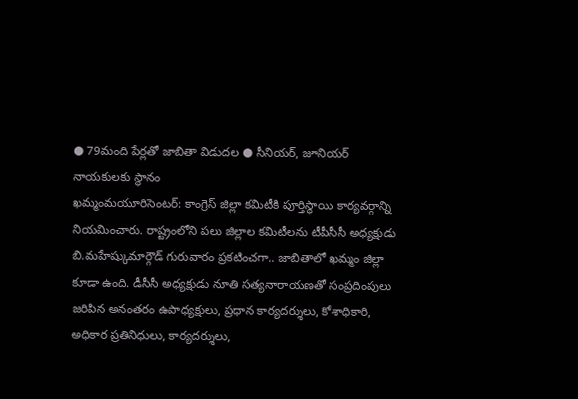● 79మంది పేర్లతో జాబితా విడుదల ● సీనియర్, జూనియర్ నాయకులకు స్థానం
ఖమ్మంమయూరిసెంటర్: కాంగ్రెస్ జిల్లా కమిటీకి పూర్తిస్థాయి కార్యవర్గాన్ని నియమించారు. రాష్ట్రంలోని పలు జిల్లాల కమిటీలను టీపీసీసీ అధ్యక్షుడు బి.మహేష్కుమార్గౌడ్ గురువారం ప్రకటించగా.. జాబితాలో ఖమ్మం జిల్లా కూడా ఉంది. డీసీసీ అధ్యక్షుడు నూతి సత్యనారాయణతో సంప్రదింపులు జరిపిన అనంతరం ఉపాధ్యక్షులు, ప్రధాన కార్యదర్శులు, కోశాధికారి, అధికార ప్రతినిధులు, కార్యదర్శులు,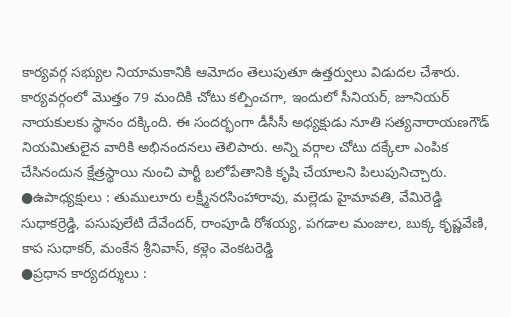కార్యవర్గ సభ్యుల నియామకానికి ఆమోదం తెలుపుతూ ఉత్తర్వులు విడుదల చేశారు. కార్యవర్గంలో మొత్తం 79 మందికి చోటు కల్పించగా, ఇందులో సీనియర్, జూనియర్ నాయకులకు స్థానం దక్కింది. ఈ సందర్భంగా డీసీసీ అధ్యక్షుడు నూతి సత్యనారాయణగౌడ్ నియమితులైన వారికి అభినందనలు తెలిపారు. అన్ని వర్గాల చోటు దక్కేలా ఎంపిక చేసినందున క్షేత్రస్థాయి నుంచి పార్టీ బలోపేతానికి కృషి చేయాలని పిలుపునిచ్చారు.
●ఉపాధ్యక్షులు : తుములూరు లక్ష్మీనరసింహారావు, మల్లెడు హైమావతి, వేమిరెడ్డి సుధాకర్రెడ్డి, పసుపులేటి దేవేందర్, రాంపూడి రోశయ్య, పగడాల మంజుల, బుక్క కృష్ణవేణి, కాప సుధాకర్, మంకేన శ్రీనివాస్, కళ్లెం వెంకటరెడ్డి
●ప్రధాన కార్యదర్శులు :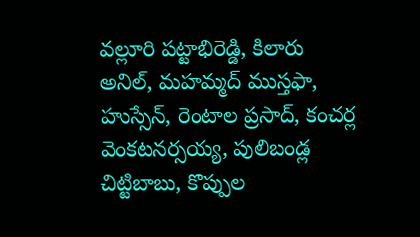వల్లూరి పట్టాభిరెడ్డి, కిలారు అనిల్, మహమ్మద్ ముస్తఫా, హుస్సేన్, రెంటాల ప్రసాద్, కంచర్ల వెంకటనర్సయ్య, పులిబండ్ల చిట్టిబాబు, కొప్పుల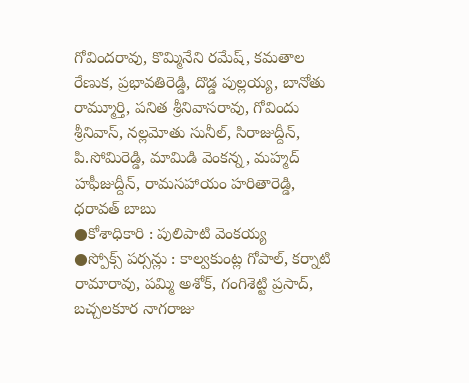గోవిందరావు, కొమ్మినేని రమేష్, కమతాల రేణుక, ప్రభావతిరెడ్డి, దొడ్డ పుల్లయ్య, బానోతు రామ్మూర్తి, పనిత శ్రీనివాసరావు, గోవిందు శ్రీనివాస్, నల్లమోతు సునీల్, సిరాజుద్దీన్, పి.సోమిరెడ్డి, మామిడి వెంకన్న, మహ్మద్ హఫీజుద్దీన్, రామసహాయం హరితారెడ్డి, ధరావత్ బాబు
●కోశాధికారి : పులిపాటి వెంకయ్య
●స్పోక్స్ పర్సన్లు : కాల్వకుంట్ల గోపాల్, కర్నాటి రామారావు, పమ్మి అశోక్, గంగిశెట్టి ప్రసాద్, బచ్చలకూర నాగరాజు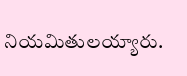నియమితులయ్యారు.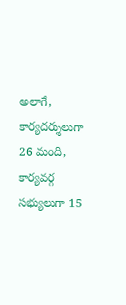అలాగే, కార్యదర్శులుగా 26 మంది, కార్యవర్గ సభ్యులుగా 15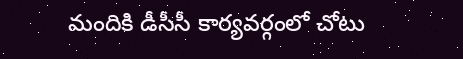మందికి డీసీసీ కార్యవర్గంలో చోటు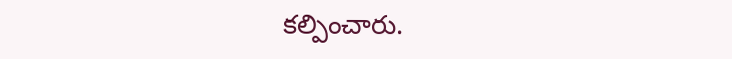కల్పించారు.